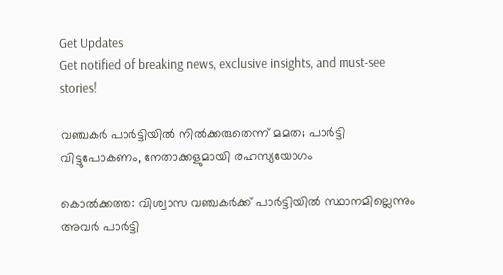Get Updates
Get notified of breaking news, exclusive insights, and must-see stories!

വഞ്ചകര്‍ പാര്‍ട്ടിയില്‍ നില്‍ക്കരുതെന്ന് മമത; പാര്‍ട്ടി വിട്ടുപോകണം, നേതാക്കളുമായി രഹസ്യയോഗം

കൊല്‍ക്കത്ത: വിശ്വാസ വഞ്ചകര്‍ക്ക് പാര്‍ട്ടിയില്‍ സ്ഥാനമില്ലെന്നും അവര്‍ പാര്‍ട്ടി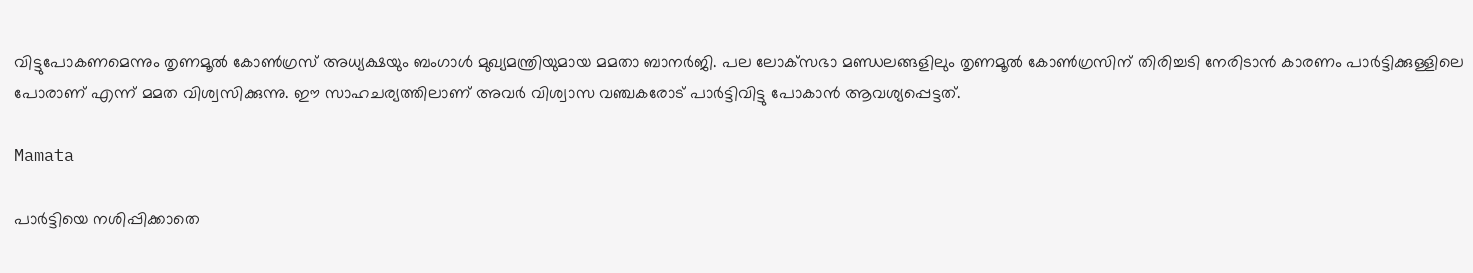വിട്ടുപോകണമെന്നും തൃണമൂല്‍ കോണ്‍ഗ്രസ് അധ്യക്ഷയും ബംഗാള്‍ മുഖ്യമന്ത്രിയുമായ മമതാ ബാനര്‍ജി. പല ലോക്‌സഭാ മണ്ഡലങ്ങളിലും തൃണമൂല്‍ കോണ്‍ഗ്രസിന് തിരിച്ചടി നേരിടാന്‍ കാരണം പാര്‍ട്ടിക്കുള്ളിലെ പോരാണ് എന്ന് മമത വിശ്വസിക്കുന്നു. ഈ സാഹചര്യത്തിലാണ് അവര്‍ വിശ്വാസ വഞ്ചകരോട് പാര്‍ട്ടിവിട്ടു പോകാന്‍ ആവശ്യപ്പെട്ടത്.

Mamata

പാര്‍ട്ടിയെ നശിപ്പിക്കാതെ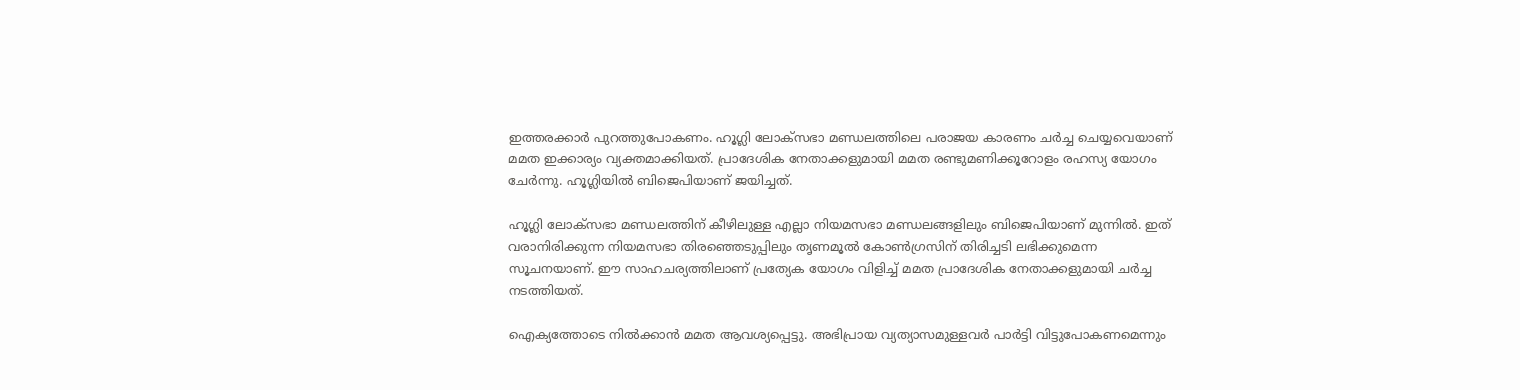ഇത്തരക്കാര്‍ പുറത്തുപോകണം. ഹൂഗ്ലി ലോക്‌സഭാ മണ്ഡലത്തിലെ പരാജയ കാരണം ചര്‍ച്ച ചെയ്യവെയാണ് മമത ഇക്കാര്യം വ്യക്തമാക്കിയത്. പ്രാദേശിക നേതാക്കളുമായി മമത രണ്ടുമണിക്കൂറോളം രഹസ്യ യോഗം ചേര്‍ന്നു. ഹൂഗ്ലിയില്‍ ബിജെപിയാണ് ജയിച്ചത്.

ഹൂഗ്ലി ലോക്‌സഭാ മണ്ഡലത്തിന് കീഴിലുള്ള എല്ലാ നിയമസഭാ മണ്ഡലങ്ങളിലും ബിജെപിയാണ് മുന്നില്‍. ഇത് വരാനിരിക്കുന്ന നിയമസഭാ തിരഞ്ഞെടുപ്പിലും തൃണമൂല്‍ കോണ്‍ഗ്രസിന് തിരിച്ചടി ലഭിക്കുമെന്ന സൂചനയാണ്. ഈ സാഹചര്യത്തിലാണ് പ്രത്യേക യോഗം വിളിച്ച് മമത പ്രാദേശിക നേതാക്കളുമായി ചര്‍ച്ച നടത്തിയത്.

ഐക്യത്തോടെ നില്‍ക്കാന്‍ മമത ആവശ്യപ്പെട്ടു. അഭിപ്രായ വ്യത്യാസമുള്ളവര്‍ പാര്‍ട്ടി വിട്ടുപോകണമെന്നും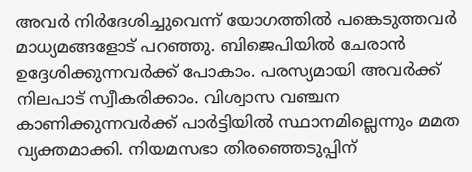അവര്‍ നിര്‍ദേശിച്ചുവെന്ന് യോഗത്തില്‍ പങ്കെടുത്തവര്‍ മാധ്യമങ്ങളോട് പറഞ്ഞു. ബിജെപിയില്‍ ചേരാന്‍ ഉദ്ദേശിക്കുന്നവര്‍ക്ക് പോകാം. പരസ്യമായി അവര്‍ക്ക് നിലപാട് സ്വീകരിക്കാം. വിശ്വാസ വഞ്ചന കാണിക്കുന്നവര്‍ക്ക് പാര്‍ട്ടിയില്‍ സ്ഥാനമില്ലെന്നും മമത വ്യക്തമാക്കി. നിയമസഭാ തിരഞ്ഞെടുപ്പിന്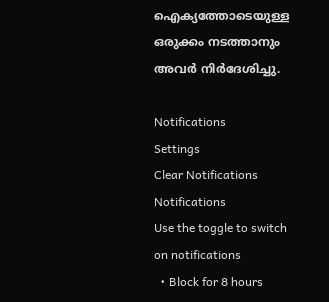ഐക്യത്തോടെയുള്ള ഒരുക്കം നടത്താനും അവര്‍ നിര്‍ദേശിച്ചു.

Notifications
Settings
Clear Notifications
Notifications
Use the toggle to switch on notifications
  • Block for 8 hours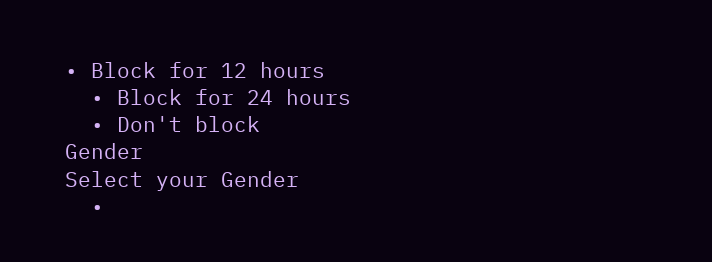• Block for 12 hours
  • Block for 24 hours
  • Don't block
Gender
Select your Gender
  •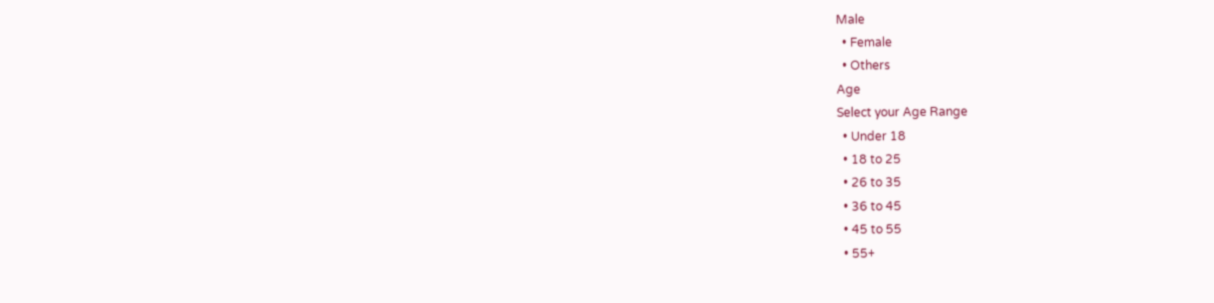Male
  • Female
  • Others
Age
Select your Age Range
  • Under 18
  • 18 to 25
  • 26 to 35
  • 36 to 45
  • 45 to 55
  • 55+